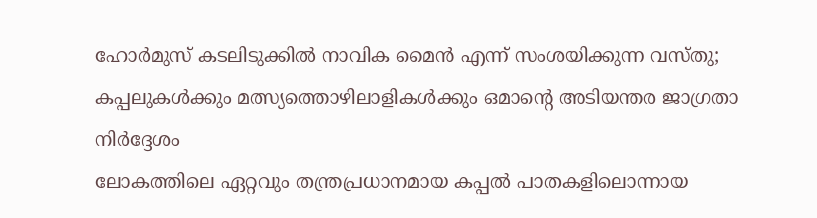ഹോർമുസ് കടലിടുക്കിൽ നാവിക മൈൻ എന്ന് സംശയിക്കുന്ന വസ്തു; കപ്പലുകൾക്കും മത്സ്യത്തൊഴിലാളികൾക്കും ഒമാന്റെ അടിയന്തര ജാഗ്രതാ നിർദ്ദേശം
ലോകത്തിലെ ഏറ്റവും തന്ത്രപ്രധാനമായ കപ്പൽ പാതകളിലൊന്നായ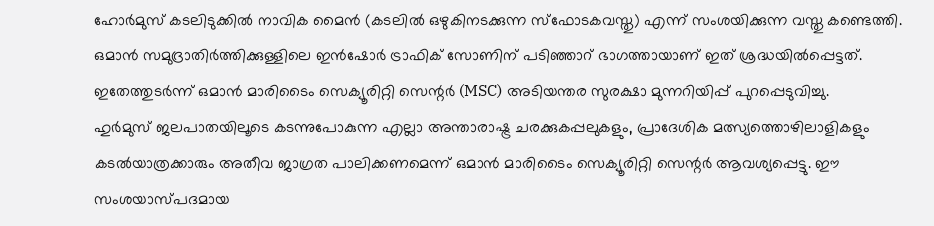ഹോർമുസ് കടലിടുക്കിൽ നാവിക മൈൻ (കടലിൽ ഒഴുകിനടക്കുന്ന സ്ഫോടകവസ്തു) എന്ന് സംശയിക്കുന്ന വസ്തു കണ്ടെത്തി. ഒമാൻ സമുദ്രാതിർത്തിക്കുള്ളിലെ ഇൻഷോർ ട്രാഫിക് സോണിന് പടിഞ്ഞാറ് ഭാഗത്തായാണ് ഇത് ശ്രദ്ധയിൽപ്പെട്ടത്. ഇതേത്തുടർന്ന് ഒമാൻ മാരിടൈം സെക്യൂരിറ്റി സെന്റർ (MSC) അടിയന്തര സുരക്ഷാ മുന്നറിയിപ്പ് പുറപ്പെടുവിച്ചു.
ഹുർമുസ് ജലപാതയിലൂടെ കടന്നുപോകുന്ന എല്ലാ അന്താരാഷ്ട്ര ചരക്കുകപ്പലുകളും, പ്രാദേശിക മത്സ്യത്തൊഴിലാളികളും കടൽയാത്രക്കാരും അതീവ ജാഗ്രത പാലിക്കണമെന്ന് ഒമാൻ മാരിടൈം സെക്യൂരിറ്റി സെന്റർ ആവശ്യപ്പെട്ടു. ഈ സംശയാസ്പദമായ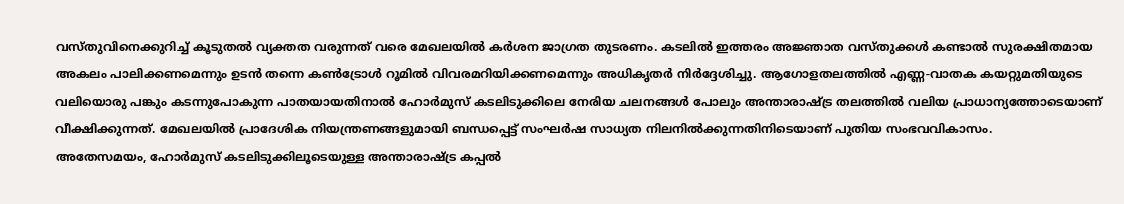വസ്തുവിനെക്കുറിച്ച് കൂടുതൽ വ്യക്തത വരുന്നത് വരെ മേഖലയിൽ കർശന ജാഗ്രത തുടരണം. കടലിൽ ഇത്തരം അജ്ഞാത വസ്തുക്കൾ കണ്ടാൽ സുരക്ഷിതമായ അകലം പാലിക്കണമെന്നും ഉടൻ തന്നെ കൺട്രോൾ റൂമിൽ വിവരമറിയിക്കണമെന്നും അധികൃതർ നിർദ്ദേശിച്ചു. ആഗോളതലത്തിൽ എണ്ണ-വാതക കയറ്റുമതിയുടെ വലിയൊരു പങ്കും കടന്നുപോകുന്ന പാതയായതിനാൽ ഹോർമുസ് കടലിടുക്കിലെ നേരിയ ചലനങ്ങൾ പോലും അന്താരാഷ്ട്ര തലത്തിൽ വലിയ പ്രാധാന്യത്തോടെയാണ് വീക്ഷിക്കുന്നത്. മേഖലയിൽ പ്രാദേശിക നിയന്ത്രണങ്ങളുമായി ബന്ധപ്പെട്ട് സംഘർഷ സാധ്യത നിലനിൽക്കുന്നതിനിടെയാണ് പുതിയ സംഭവവികാസം.
അതേസമയം, ഹോർമുസ് കടലിടുക്കിലൂടെയുള്ള അന്താരാഷ്ട്ര കപ്പൽ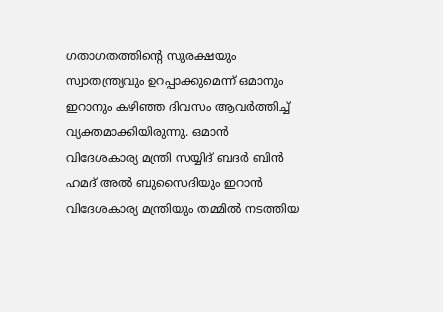ഗതാഗതത്തിന്റെ സുരക്ഷയും സ്വാതന്ത്ര്യവും ഉറപ്പാക്കുമെന്ന് ഒമാനും ഇറാനും കഴിഞ്ഞ ദിവസം ആവർത്തിച്ച് വ്യക്തമാക്കിയിരുന്നു. ഒമാൻ വിദേശകാര്യ മന്ത്രി സയ്യിദ് ബദർ ബിൻ ഹമദ് അൽ ബുസൈദിയും ഇറാൻ വിദേശകാര്യ മന്ത്രിയും തമ്മിൽ നടത്തിയ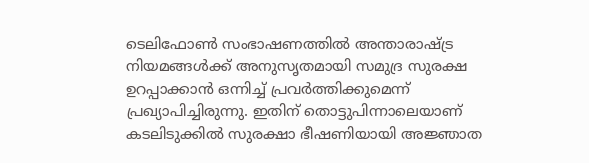ടെലിഫോൺ സംഭാഷണത്തിൽ അന്താരാഷ്ട്ര നിയമങ്ങൾക്ക് അനുസൃതമായി സമുദ്ര സുരക്ഷ ഉറപ്പാക്കാൻ ഒന്നിച്ച് പ്രവർത്തിക്കുമെന്ന് പ്രഖ്യാപിച്ചിരുന്നു. ഇതിന് തൊട്ടുപിന്നാലെയാണ് കടലിടുക്കിൽ സുരക്ഷാ ഭീഷണിയായി അജ്ഞാത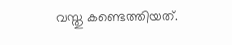വസ്തു കണ്ടെത്തിയത്.